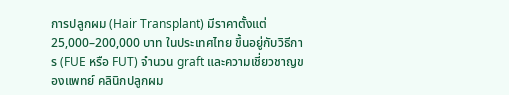การปลูกผม (Hair Transplant) มีราคาตั้งแต่ 25,000–200,000 บาท ในประเทศไทย ขึ้นอยู่กับวิธีการ (FUE หรือ FUT) จำนวน graft และความเชี่ยวชาญของแพทย์ คลินิกปลูกผม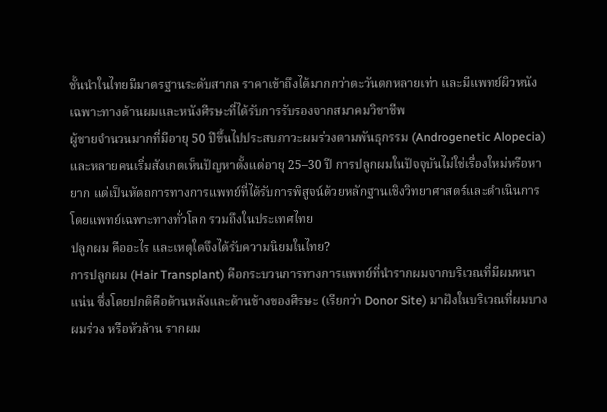ชั้นนำในไทยมีมาตรฐานระดับสากล ราคาเข้าถึงได้มากกว่าตะวันตกหลายเท่า และมีแพทย์ผิวหนังเฉพาะทางด้านผมและหนังศีรษะที่ได้รับการรับรองจากสมาคมวิชาชีพ
ผู้ชายจำนวนมากที่มีอายุ 50 ปีขึ้นไปประสบภาวะผมร่วงตามพันธุกรรม (Androgenetic Alopecia) และหลายคนเริ่มสังเกตเห็นปัญหาตั้งแต่อายุ 25–30 ปี การปลูกผมในปัจจุบันไม่ใช่เรื่องใหม่หรือหายาก แต่เป็นหัตถการทางการแพทย์ที่ได้รับการพิสูจน์ด้วยหลักฐานเชิงวิทยาศาสตร์และดำเนินการโดยแพทย์เฉพาะทางทั่วโลก รวมถึงในประเทศไทย
ปลูกผม คืออะไร และเหตุใดจึงได้รับความนิยมในไทย?
การปลูกผม (Hair Transplant) คือกระบวนการทางการแพทย์ที่นำรากผมจากบริเวณที่มีผมหนาแน่น ซึ่งโดยปกติคือด้านหลังและด้านข้างของศีรษะ (เรียกว่า Donor Site) มาฝังในบริเวณที่ผมบาง ผมร่วง หรือหัวล้าน รากผม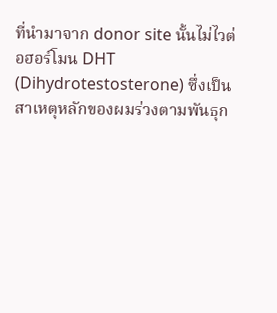ที่นำมาจาก donor site นั้นไม่ไวต่อฮอร์โมน DHT (Dihydrotestosterone) ซึ่งเป็นสาเหตุหลักของผมร่วงตามพันธุก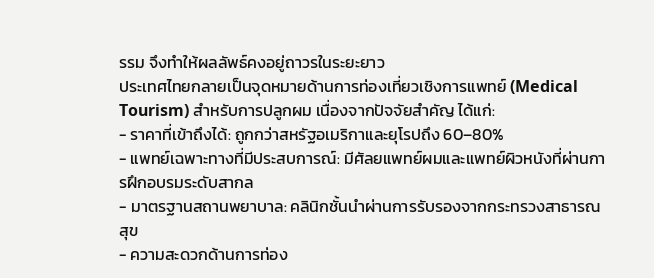รรม จึงทำให้ผลลัพธ์คงอยู่ถาวรในระยะยาว
ประเทศไทยกลายเป็นจุดหมายด้านการท่องเที่ยวเชิงการแพทย์ (Medical Tourism) สำหรับการปลูกผม เนื่องจากปัจจัยสำคัญ ได้แก่:
- ราคาที่เข้าถึงได้: ถูกกว่าสหรัฐอเมริกาและยุโรปถึง 60–80%
- แพทย์เฉพาะทางที่มีประสบการณ์: มีศัลยแพทย์ผมและแพทย์ผิวหนังที่ผ่านการฝึกอบรมระดับสากล
- มาตรฐานสถานพยาบาล: คลินิกชั้นนำผ่านการรับรองจากกระทรวงสาธารณสุข
- ความสะดวกด้านการท่อง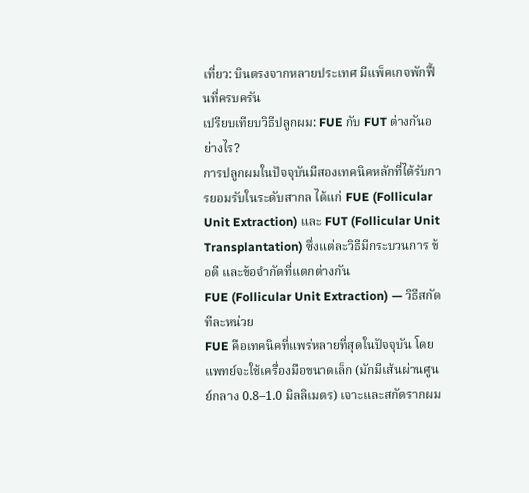เที่ยว: บินตรงจากหลายประเทศ มีแพ็คเกจพักฟื้นที่ครบครัน
เปรียบเทียบวิธีปลูกผม: FUE กับ FUT ต่างกันอย่างไร?
การปลูกผมในปัจจุบันมีสองเทคนิคหลักที่ได้รับการยอมรับในระดับสากล ได้แก่ FUE (Follicular Unit Extraction) และ FUT (Follicular Unit Transplantation) ซึ่งแต่ละวิธีมีกระบวนการ ข้อดี และข้อจำกัดที่แตกต่างกัน
FUE (Follicular Unit Extraction) — วิธีสกัดทีละหน่วย
FUE คือเทคนิคที่แพร่หลายที่สุดในปัจจุบัน โดยแพทย์จะใช้เครื่องมือขนาดเล็ก (มักมีเส้นผ่านศูนย์กลาง 0.8–1.0 มิลลิเมตร) เจาะและสกัดรากผม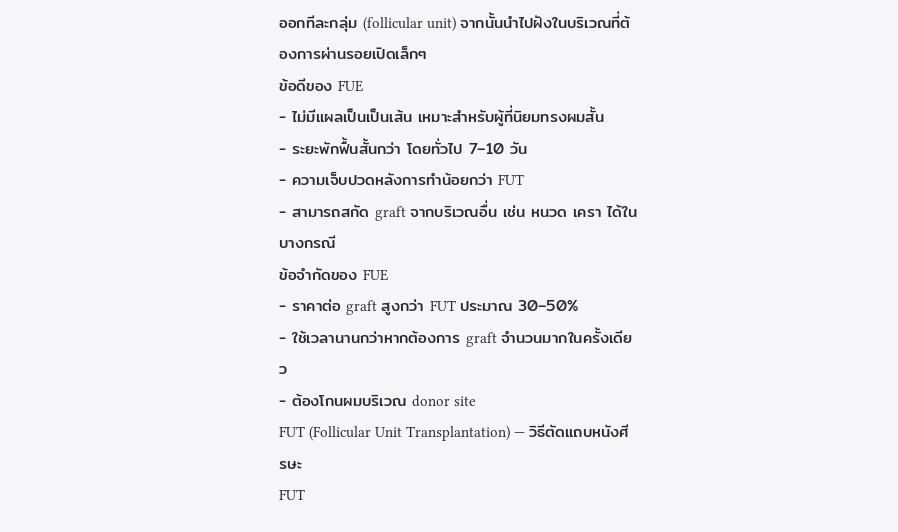ออกทีละกลุ่ม (follicular unit) จากนั้นนำไปฝังในบริเวณที่ต้องการผ่านรอยเปิดเล็กๆ
ข้อดีของ FUE
- ไม่มีแผลเป็นเป็นเส้น เหมาะสำหรับผู้ที่นิยมทรงผมสั้น
- ระยะพักฟื้นสั้นกว่า โดยทั่วไป 7–10 วัน
- ความเจ็บปวดหลังการทำน้อยกว่า FUT
- สามารถสกัด graft จากบริเวณอื่น เช่น หนวด เครา ได้ในบางกรณี
ข้อจำกัดของ FUE
- ราคาต่อ graft สูงกว่า FUT ประมาณ 30–50%
- ใช้เวลานานกว่าหากต้องการ graft จำนวนมากในครั้งเดียว
- ต้องโกนผมบริเวณ donor site
FUT (Follicular Unit Transplantation) — วิธีตัดแถบหนังศีรษะ
FUT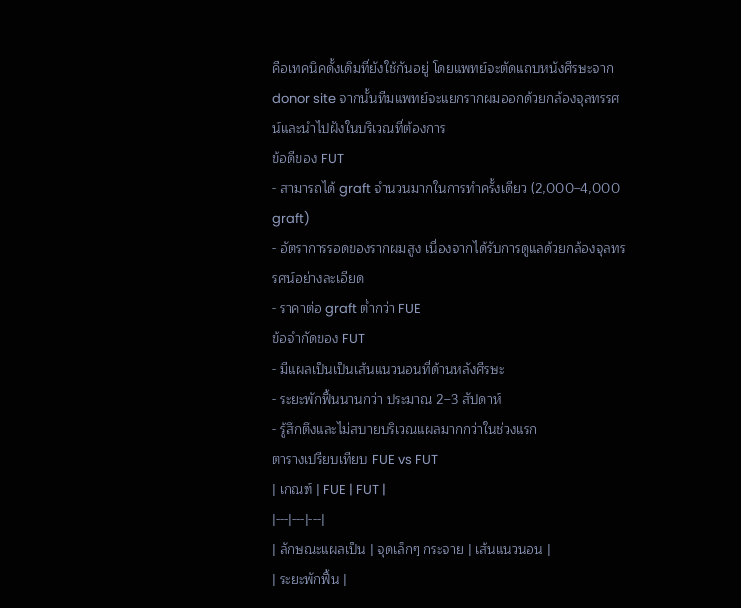คือเทคนิคดั้งเดิมที่ยังใช้กันอยู่ โดยแพทย์จะตัดแถบหนังศีรษะจาก donor site จากนั้นทีมแพทย์จะแยกรากผมออกด้วยกล้องจุลทรรศน์และนำไปฝังในบริเวณที่ต้องการ
ข้อดีของ FUT
- สามารถได้ graft จำนวนมากในการทำครั้งเดียว (2,000–4,000 graft)
- อัตราการรอดของรากผมสูง เนื่องจากได้รับการดูแลด้วยกล้องจุลทรรศน์อย่างละเอียด
- ราคาต่อ graft ต่ำกว่า FUE
ข้อจำกัดของ FUT
- มีแผลเป็นเป็นเส้นแนวนอนที่ด้านหลังศีรษะ
- ระยะพักฟื้นนานกว่า ประมาณ 2–3 สัปดาห์
- รู้สึกตึงและไม่สบายบริเวณแผลมากกว่าในช่วงแรก
ตารางเปรียบเทียบ FUE vs FUT
| เกณฑ์ | FUE | FUT |
|---|---|---|
| ลักษณะแผลเป็น | จุดเล็กๆ กระจาย | เส้นแนวนอน |
| ระยะพักฟื้น |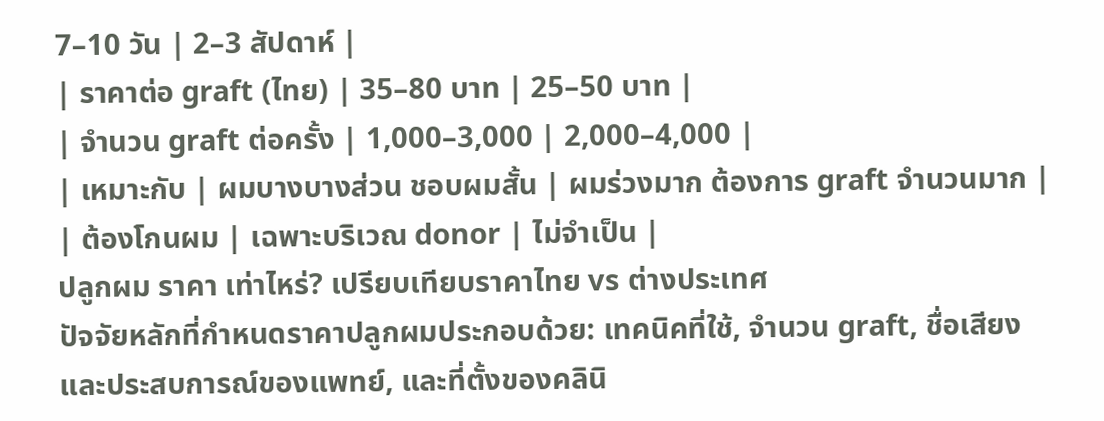7–10 วัน | 2–3 สัปดาห์ |
| ราคาต่อ graft (ไทย) | 35–80 บาท | 25–50 บาท |
| จำนวน graft ต่อครั้ง | 1,000–3,000 | 2,000–4,000 |
| เหมาะกับ | ผมบางบางส่วน ชอบผมสั้น | ผมร่วงมาก ต้องการ graft จำนวนมาก |
| ต้องโกนผม | เฉพาะบริเวณ donor | ไม่จำเป็น |
ปลูกผม ราคา เท่าไหร่? เปรียบเทียบราคาไทย vs ต่างประเทศ
ปัจจัยหลักที่กำหนดราคาปลูกผมประกอบด้วย: เทคนิคที่ใช้, จำนวน graft, ชื่อเสียงและประสบการณ์ของแพทย์, และที่ตั้งของคลินิ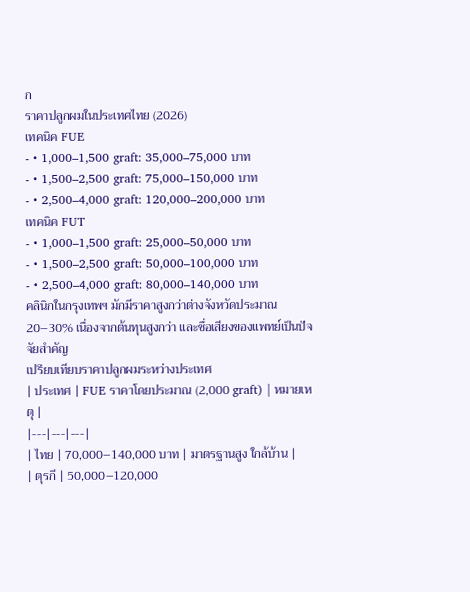ก
ราคาปลูกผมในประเทศไทย (2026)
เทคนิค FUE
- • 1,000–1,500 graft: 35,000–75,000 บาท
- • 1,500–2,500 graft: 75,000–150,000 บาท
- • 2,500–4,000 graft: 120,000–200,000 บาท
เทคนิค FUT
- • 1,000–1,500 graft: 25,000–50,000 บาท
- • 1,500–2,500 graft: 50,000–100,000 บาท
- • 2,500–4,000 graft: 80,000–140,000 บาท
คลินิกในกรุงเทพฯ มักมีราคาสูงกว่าต่างจังหวัดประมาณ 20–30% เนื่องจากต้นทุนสูงกว่า และชื่อเสียงของแพทย์เป็นปัจจัยสำคัญ
เปรียบเทียบราคาปลูกผมระหว่างประเทศ
| ประเทศ | FUE ราคาโดยประมาณ (2,000 graft) | หมายเหตุ |
|---|---|---|
| ไทย | 70,000–140,000 บาท | มาตรฐานสูง ใกล้บ้าน |
| ตุรกี | 50,000–120,000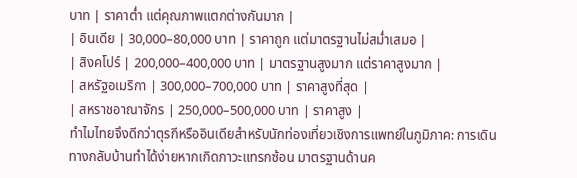บาท | ราคาต่ำ แต่คุณภาพแตกต่างกันมาก |
| อินเดีย | 30,000–80,000 บาท | ราคาถูก แต่มาตรฐานไม่สม่ำเสมอ |
| สิงคโปร์ | 200,000–400,000 บาท | มาตรฐานสูงมาก แต่ราคาสูงมาก |
| สหรัฐอเมริกา | 300,000–700,000 บาท | ราคาสูงที่สุด |
| สหราชอาณาจักร | 250,000–500,000 บาท | ราคาสูง |
ทำไมไทยจึงดีกว่าตุรกีหรืออินเดียสำหรับนักท่องเที่ยวเชิงการแพทย์ในภูมิภาค: การเดินทางกลับบ้านทำได้ง่ายหากเกิดภาวะแทรกซ้อน มาตรฐานด้านค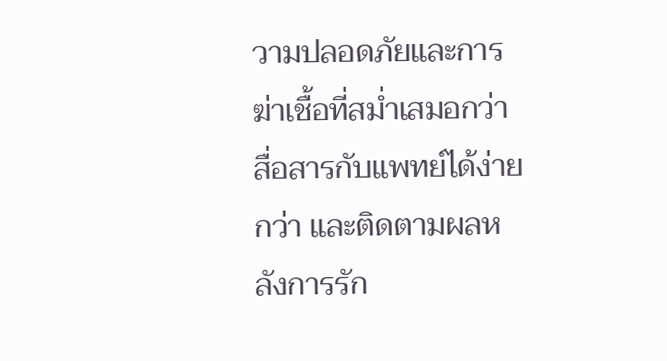วามปลอดภัยและการฆ่าเชื้อที่สม่ำเสมอกว่า สื่อสารกับแพทย์ได้ง่ายกว่า และติดตามผลหลังการรัก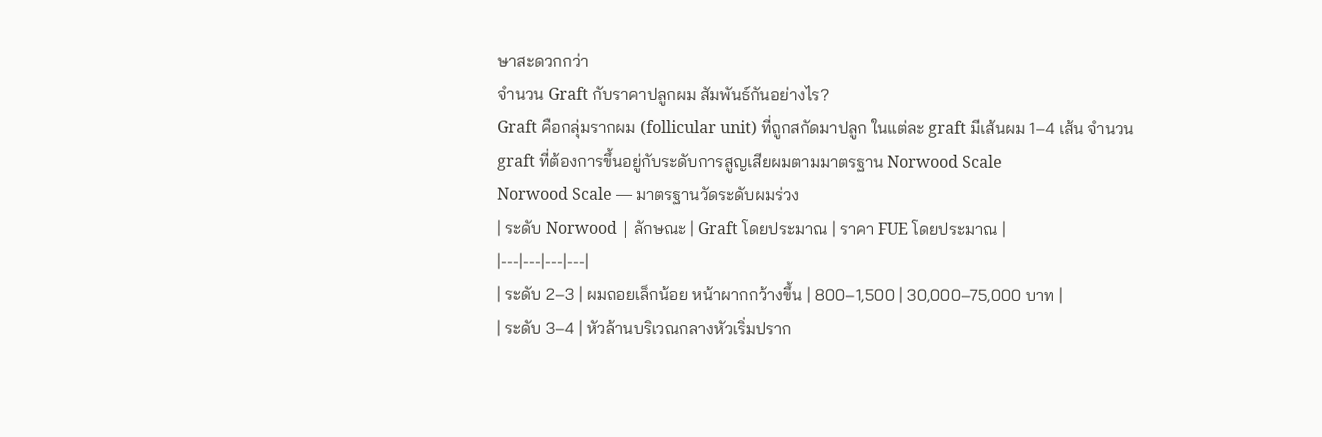ษาสะดวกกว่า
จำนวน Graft กับราคาปลูกผม สัมพันธ์กันอย่างไร?
Graft คือกลุ่มรากผม (follicular unit) ที่ถูกสกัดมาปลูก ในแต่ละ graft มีเส้นผม 1–4 เส้น จำนวน graft ที่ต้องการขึ้นอยู่กับระดับการสูญเสียผมตามมาตรฐาน Norwood Scale
Norwood Scale — มาตรฐานวัดระดับผมร่วง
| ระดับ Norwood | ลักษณะ | Graft โดยประมาณ | ราคา FUE โดยประมาณ |
|---|---|---|---|
| ระดับ 2–3 | ผมถอยเล็กน้อย หน้าผากกว้างขึ้น | 800–1,500 | 30,000–75,000 บาท |
| ระดับ 3–4 | หัวล้านบริเวณกลางหัวเริ่มปราก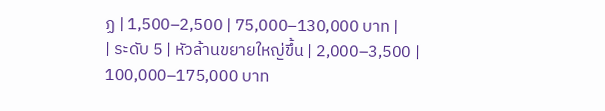ฏ | 1,500–2,500 | 75,000–130,000 บาท |
| ระดับ 5 | หัวล้านขยายใหญ่ขึ้น | 2,000–3,500 | 100,000–175,000 บาท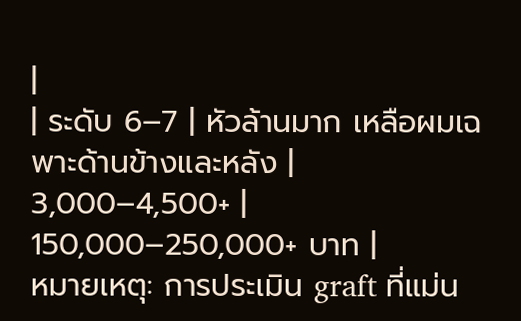|
| ระดับ 6–7 | หัวล้านมาก เหลือผมเฉพาะด้านข้างและหลัง | 3,000–4,500+ | 150,000–250,000+ บาท |
หมายเหตุ: การประเมิน graft ที่แม่น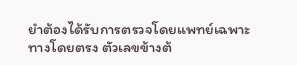ยำต้องได้รับการตรวจโดยแพทย์เฉพาะทางโดยตรง ตัวเลขข้างต้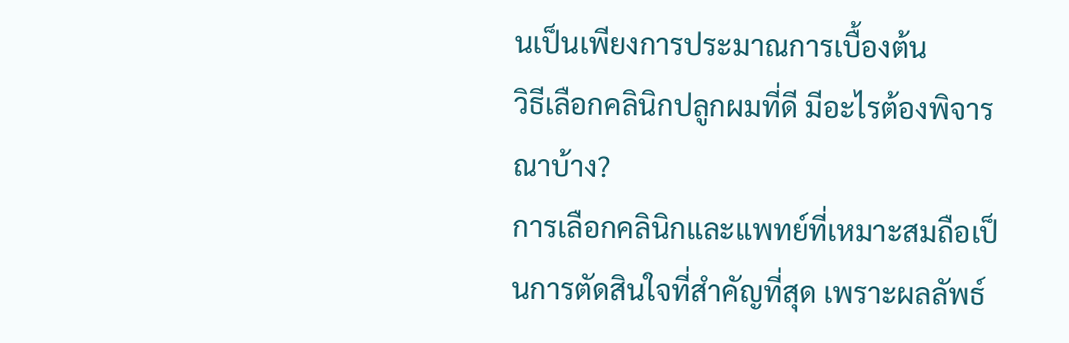นเป็นเพียงการประมาณการเบื้องต้น
วิธีเลือกคลินิกปลูกผมที่ดี มีอะไรต้องพิจารณาบ้าง?
การเลือกคลินิกและแพทย์ที่เหมาะสมถือเป็นการตัดสินใจที่สำคัญที่สุด เพราะผลลัพธ์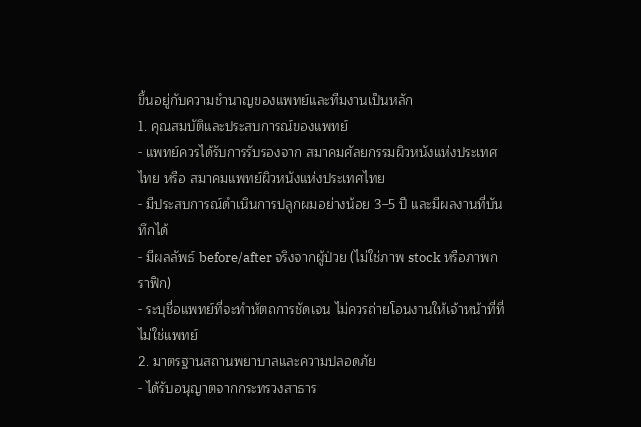ขึ้นอยู่กับความชำนาญของแพทย์และทีมงานเป็นหลัก
1. คุณสมบัติและประสบการณ์ของแพทย์
- แพทย์ควรได้รับการรับรองจาก สมาคมศัลยกรรมผิวหนังแห่งประเทศไทย หรือ สมาคมแพทย์ผิวหนังแห่งประเทศไทย
- มีประสบการณ์ดำเนินการปลูกผมอย่างน้อย 3–5 ปี และมีผลงานที่บันทึกได้
- มีผลลัพธ์ before/after จริงจากผู้ป่วย (ไม่ใช่ภาพ stock หรือภาพกราฟิก)
- ระบุชื่อแพทย์ที่จะทำหัตถการชัดเจน ไม่ควรถ่ายโอนงานให้เจ้าหน้าที่ที่ไม่ใช่แพทย์
2. มาตรฐานสถานพยาบาลและความปลอดภัย
- ได้รับอนุญาตจากกระทรวงสาธาร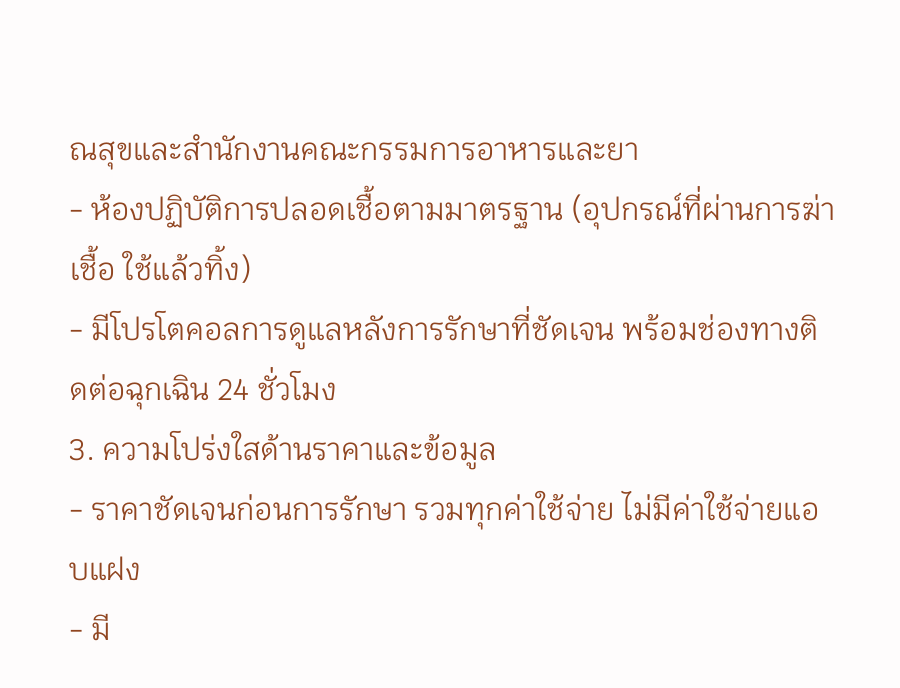ณสุขและสำนักงานคณะกรรมการอาหารและยา
- ห้องปฏิบัติการปลอดเชื้อตามมาตรฐาน (อุปกรณ์ที่ผ่านการฆ่าเชื้อ ใช้แล้วทิ้ง)
- มีโปรโตคอลการดูแลหลังการรักษาที่ชัดเจน พร้อมช่องทางติดต่อฉุกเฉิน 24 ชั่วโมง
3. ความโปร่งใสด้านราคาและข้อมูล
- ราคาชัดเจนก่อนการรักษา รวมทุกค่าใช้จ่าย ไม่มีค่าใช้จ่ายแอบแฝง
- มี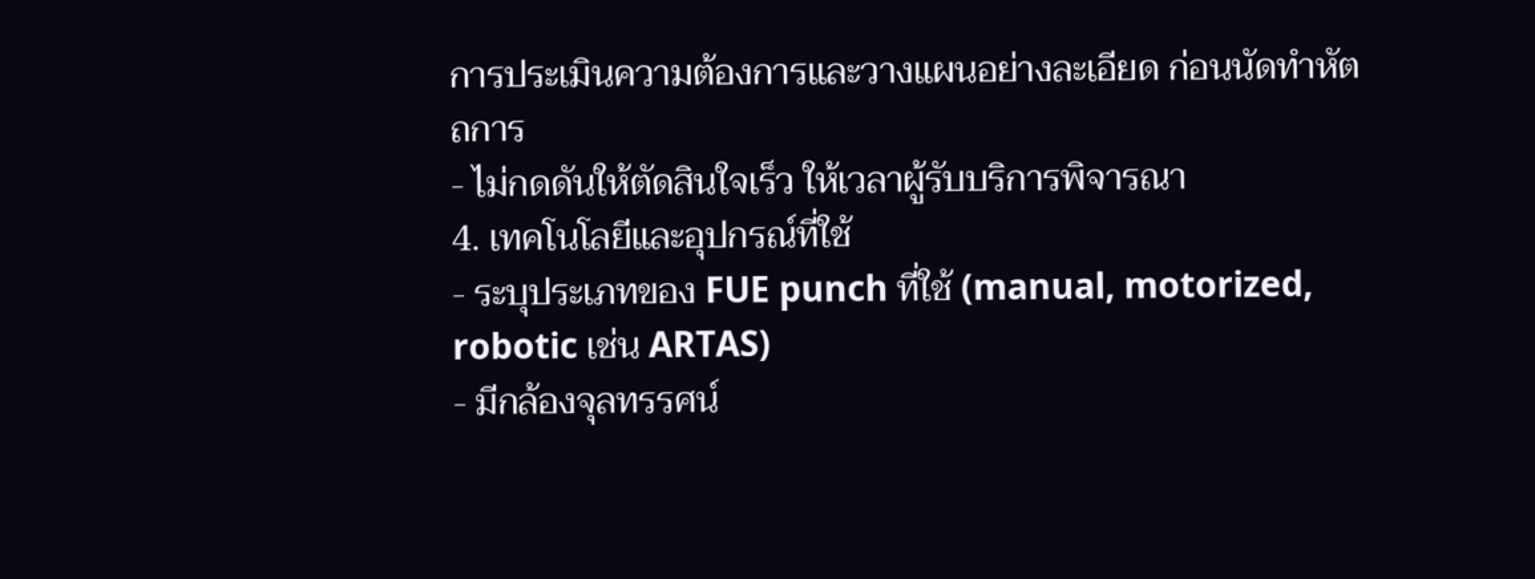การประเมินความต้องการและวางแผนอย่างละเอียด ก่อนนัดทำหัตถการ
- ไม่กดดันให้ตัดสินใจเร็ว ให้เวลาผู้รับบริการพิจารณา
4. เทคโนโลยีและอุปกรณ์ที่ใช้
- ระบุประเภทของ FUE punch ที่ใช้ (manual, motorized, robotic เช่น ARTAS)
- มีกล้องจุลทรรศน์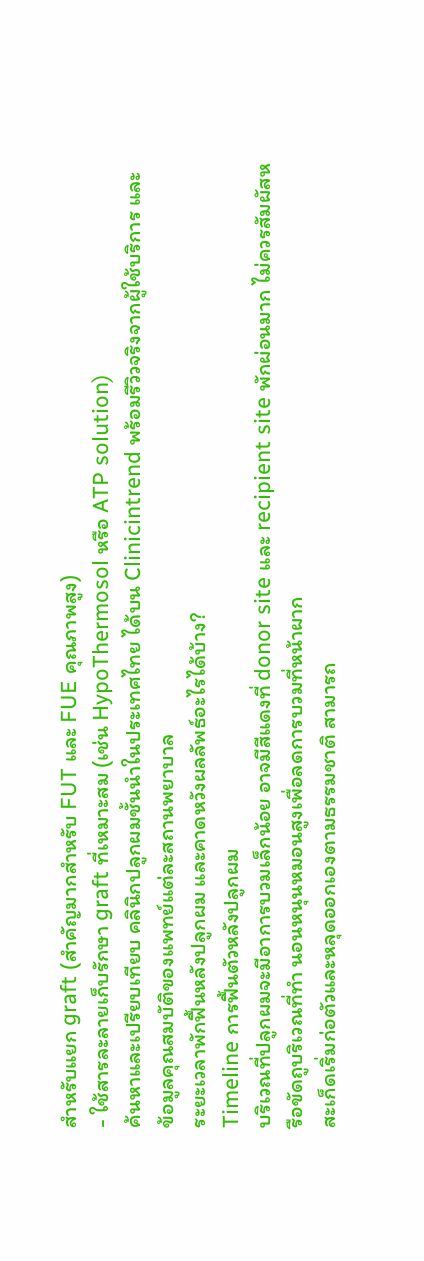สำหรับแยก graft (สำคัญมากสำหรับ FUT และ FUE คุณภาพสูง)
- ใช้สารละลายเก็บรักษา graft ที่เหมาะสม (เช่น HypoThermosol หรือ ATP solution)
ค้นหาและเปรียบเทียบ คลินิกปลูกผมชั้นนำในประเทศไทย ได้บน Clinicintrend พร้อมรีวิวจริงจากผู้ใช้บริการ และข้อมูลคุณสมบัติของแพทย์แต่ละสถานพยาบาล
ระยะเวลาพักฟื้นหลังปลูกผม และคาดหวังผลลัพธ์อะไรได้บ้าง?
Timeline การฟื้นตัวหลังปลูกผม
บริเวณที่ปลูกผมจะมีอาการบวมเล็กน้อย อาจมีสีแดงที่ donor site และ recipient site พักผ่อนมาก ไม่ควรสัมผัสหรือขัดถูบริเวณที่ทำ นอนหนุนหมอนสูงเพื่อลดการบวมที่หน้าผาก
สะเก็ดเริ่มก่อตัวและหลุดออกเองตามธรรมชาติ สามารถ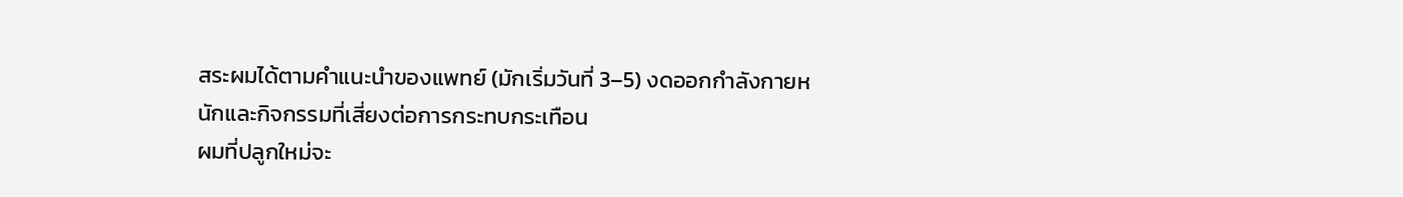สระผมได้ตามคำแนะนำของแพทย์ (มักเริ่มวันที่ 3–5) งดออกกำลังกายหนักและกิจกรรมที่เสี่ยงต่อการกระทบกระเทือน
ผมที่ปลูกใหม่จะ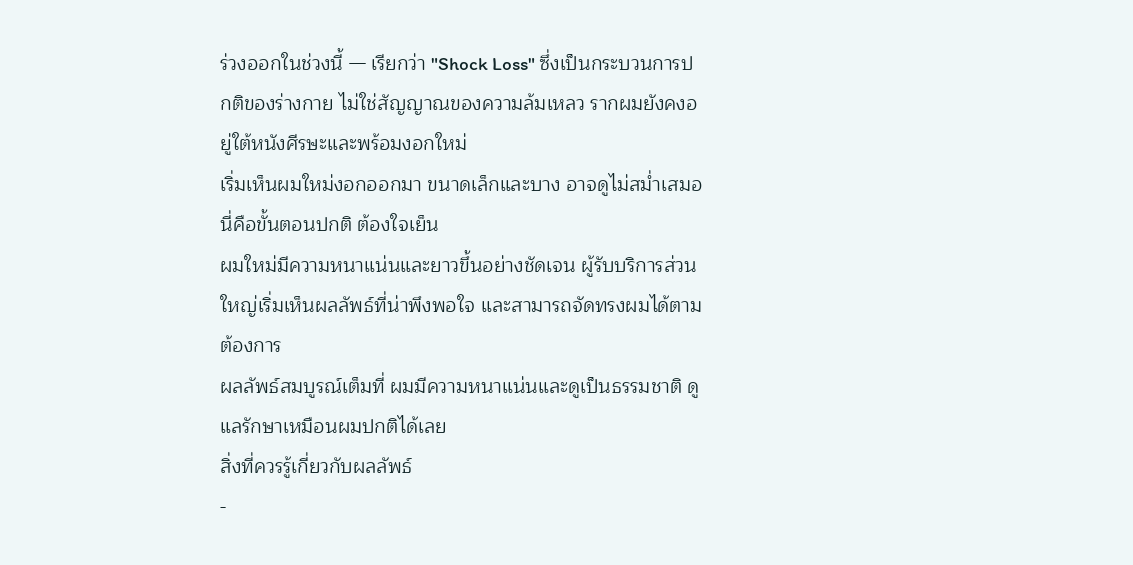ร่วงออกในช่วงนี้ — เรียกว่า "Shock Loss" ซึ่งเป็นกระบวนการปกติของร่างกาย ไม่ใช่สัญญาณของความล้มเหลว รากผมยังคงอยู่ใต้หนังศีรษะและพร้อมงอกใหม่
เริ่มเห็นผมใหม่งอกออกมา ขนาดเล็กและบาง อาจดูไม่สม่ำเสมอ นี่คือขั้นตอนปกติ ต้องใจเย็น
ผมใหม่มีความหนาแน่นและยาวขึ้นอย่างชัดเจน ผู้รับบริการส่วนใหญ่เริ่มเห็นผลลัพธ์ที่น่าพึงพอใจ และสามารถจัดทรงผมได้ตามต้องการ
ผลลัพธ์สมบูรณ์เต็มที่ ผมมีความหนาแน่นและดูเป็นธรรมชาติ ดูแลรักษาเหมือนผมปกติได้เลย
สิ่งที่ควรรู้เกี่ยวกับผลลัพธ์
-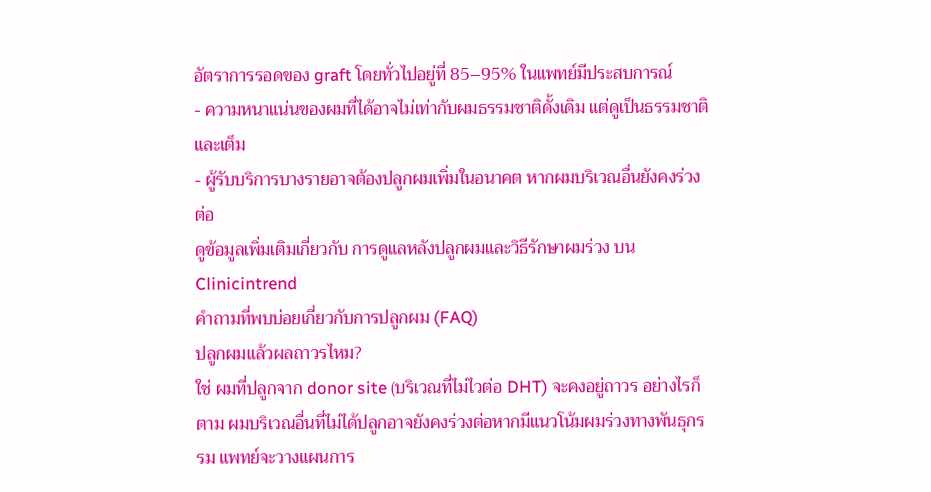อัตราการรอดของ graft โดยทั่วไปอยู่ที่ 85–95% ในแพทย์มีประสบการณ์
- ความหนาแน่นของผมที่ได้อาจไม่เท่ากับผมธรรมชาติดั้งเดิม แต่ดูเป็นธรรมชาติและเต็ม
- ผู้รับบริการบางรายอาจต้องปลูกผมเพิ่มในอนาคต หากผมบริเวณอื่นยังคงร่วงต่อ
ดูข้อมูลเพิ่มเติมเกี่ยวกับ การดูแลหลังปลูกผมและวิธีรักษาผมร่วง บน Clinicintrend
คำถามที่พบบ่อยเกี่ยวกับการปลูกผม (FAQ)
ปลูกผมแล้วผลถาวรไหม?
ใช่ ผมที่ปลูกจาก donor site (บริเวณที่ไม่ไวต่อ DHT) จะคงอยู่ถาวร อย่างไรก็ตาม ผมบริเวณอื่นที่ไม่ได้ปลูกอาจยังคงร่วงต่อหากมีแนวโน้มผมร่วงทางพันธุกรรม แพทย์จะวางแผนการ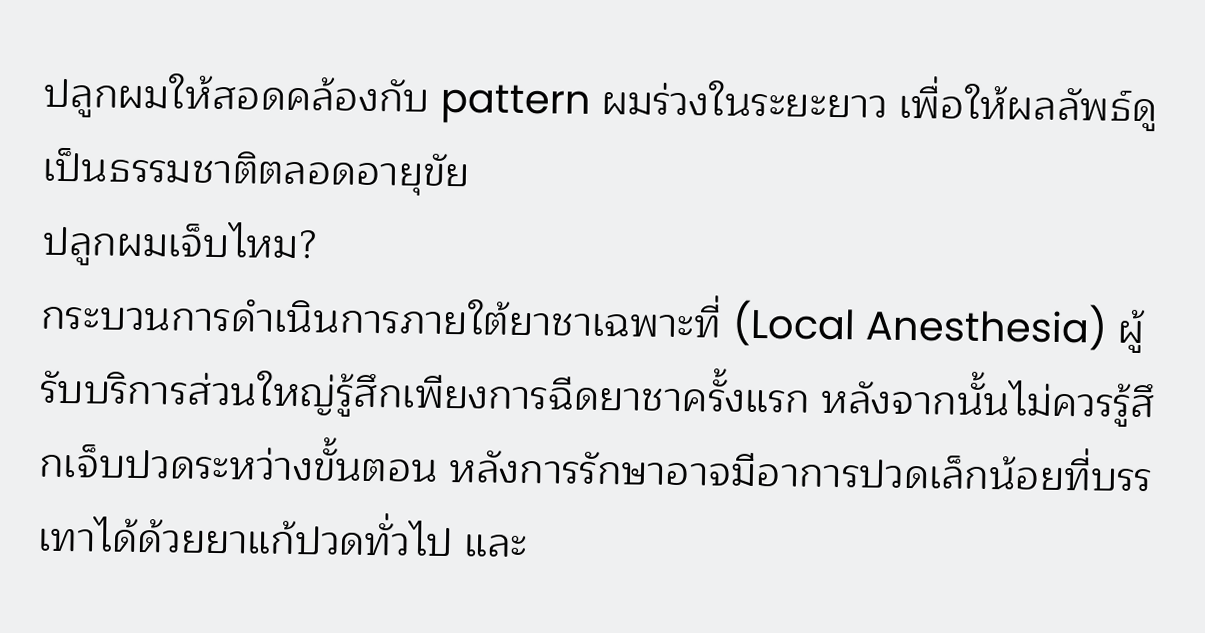ปลูกผมให้สอดคล้องกับ pattern ผมร่วงในระยะยาว เพื่อให้ผลลัพธ์ดูเป็นธรรมชาติตลอดอายุขัย
ปลูกผมเจ็บไหม?
กระบวนการดำเนินการภายใต้ยาชาเฉพาะที่ (Local Anesthesia) ผู้รับบริการส่วนใหญ่รู้สึกเพียงการฉีดยาชาครั้งแรก หลังจากนั้นไม่ควรรู้สึกเจ็บปวดระหว่างขั้นตอน หลังการรักษาอาจมีอาการปวดเล็กน้อยที่บรรเทาได้ด้วยยาแก้ปวดทั่วไป และ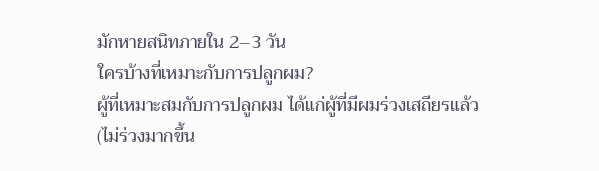มักหายสนิทภายใน 2–3 วัน
ใครบ้างที่เหมาะกับการปลูกผม?
ผู้ที่เหมาะสมกับการปลูกผม ได้แก่ผู้ที่มีผมร่วงเสถียรแล้ว (ไม่ร่วงมากขึ้น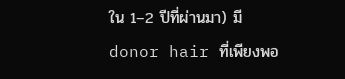ใน 1–2 ปีที่ผ่านมา) มี donor hair ที่เพียงพอ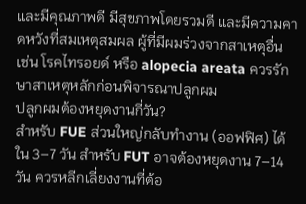และมีคุณภาพดี มีสุขภาพโดยรวมดี และมีความคาดหวังที่สมเหตุสมผล ผู้ที่มีผมร่วงจากสาเหตุอื่น เช่น โรคไทรอยด์ หรือ alopecia areata ควรรักษาสาเหตุหลักก่อนพิจารณาปลูกผม
ปลูกผมต้องหยุดงานกี่วัน?
สำหรับ FUE ส่วนใหญ่กลับทำงาน (ออฟฟิศ) ได้ใน 3–7 วัน สำหรับ FUT อาจต้องหยุดงาน 7–14 วัน ควรหลีกเลี่ยงงานที่ต้อ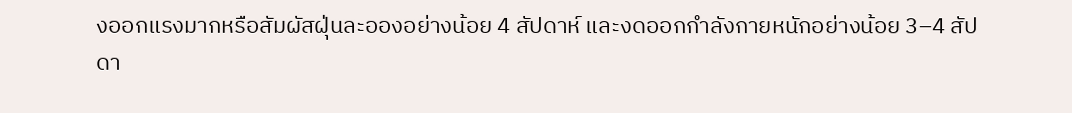งออกแรงมากหรือสัมผัสฝุ่นละอองอย่างน้อย 4 สัปดาห์ และงดออกกำลังกายหนักอย่างน้อย 3–4 สัปดา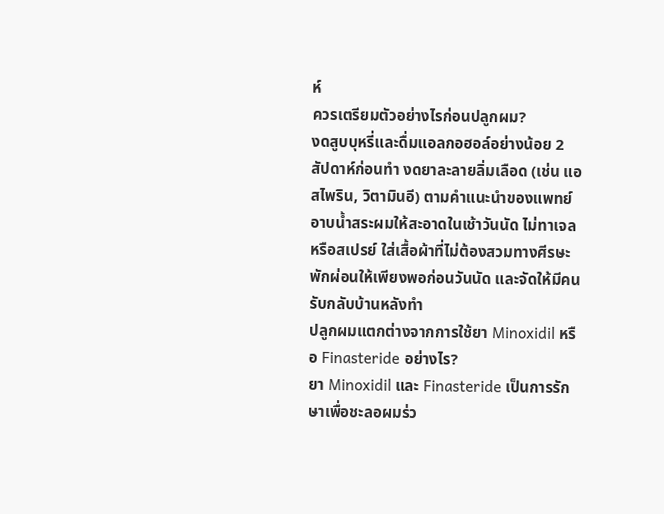ห์
ควรเตรียมตัวอย่างไรก่อนปลูกผม?
งดสูบบุหรี่และดื่มแอลกอฮอล์อย่างน้อย 2 สัปดาห์ก่อนทำ งดยาละลายลิ่มเลือด (เช่น แอสไพริน, วิตามินอี) ตามคำแนะนำของแพทย์ อาบน้ำสระผมให้สะอาดในเช้าวันนัด ไม่ทาเจลหรือสเปรย์ ใส่เสื้อผ้าที่ไม่ต้องสวมทางศีรษะ พักผ่อนให้เพียงพอก่อนวันนัด และจัดให้มีคนรับกลับบ้านหลังทำ
ปลูกผมแตกต่างจากการใช้ยา Minoxidil หรือ Finasteride อย่างไร?
ยา Minoxidil และ Finasteride เป็นการรักษาเพื่อชะลอผมร่ว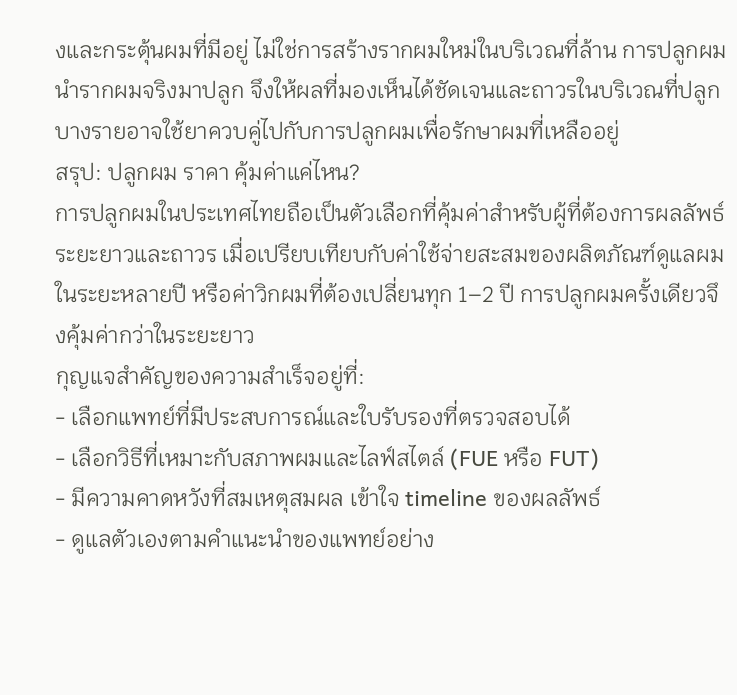งและกระตุ้นผมที่มีอยู่ ไม่ใช่การสร้างรากผมใหม่ในบริเวณที่ล้าน การปลูกผมนำรากผมจริงมาปลูก จึงให้ผลที่มองเห็นได้ชัดเจนและถาวรในบริเวณที่ปลูก บางรายอาจใช้ยาควบคู่ไปกับการปลูกผมเพื่อรักษาผมที่เหลืออยู่
สรุป: ปลูกผม ราคา คุ้มค่าแค่ไหน?
การปลูกผมในประเทศไทยถือเป็นตัวเลือกที่คุ้มค่าสำหรับผู้ที่ต้องการผลลัพธ์ระยะยาวและถาวร เมื่อเปรียบเทียบกับค่าใช้จ่ายสะสมของผลิตภัณฑ์ดูแลผมในระยะหลายปี หรือค่าวิกผมที่ต้องเปลี่ยนทุก 1–2 ปี การปลูกผมครั้งเดียวจึงคุ้มค่ากว่าในระยะยาว
กุญแจสำคัญของความสำเร็จอยู่ที่:
- เลือกแพทย์ที่มีประสบการณ์และใบรับรองที่ตรวจสอบได้
- เลือกวิธีที่เหมาะกับสภาพผมและไลฟ์สไตล์ (FUE หรือ FUT)
- มีความคาดหวังที่สมเหตุสมผล เข้าใจ timeline ของผลลัพธ์
- ดูแลตัวเองตามคำแนะนำของแพทย์อย่าง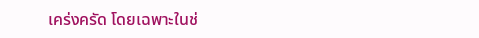เคร่งครัด โดยเฉพาะในช่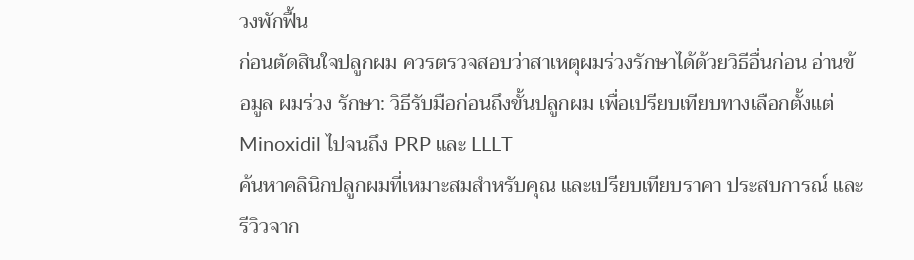วงพักฟื้น
ก่อนตัดสินใจปลูกผม ควรตรวจสอบว่าสาเหตุผมร่วงรักษาได้ด้วยวิธีอื่นก่อน อ่านข้อมูล ผมร่วง รักษา: วิธีรับมือก่อนถึงขั้นปลูกผม เพื่อเปรียบเทียบทางเลือกตั้งแต่ Minoxidil ไปจนถึง PRP และ LLLT
ค้นหาคลินิกปลูกผมที่เหมาะสมสำหรับคุณ และเปรียบเทียบราคา ประสบการณ์ และรีวิวจาก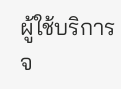ผู้ใช้บริการจ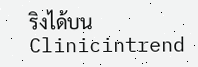ริงได้บน Clinicintrend